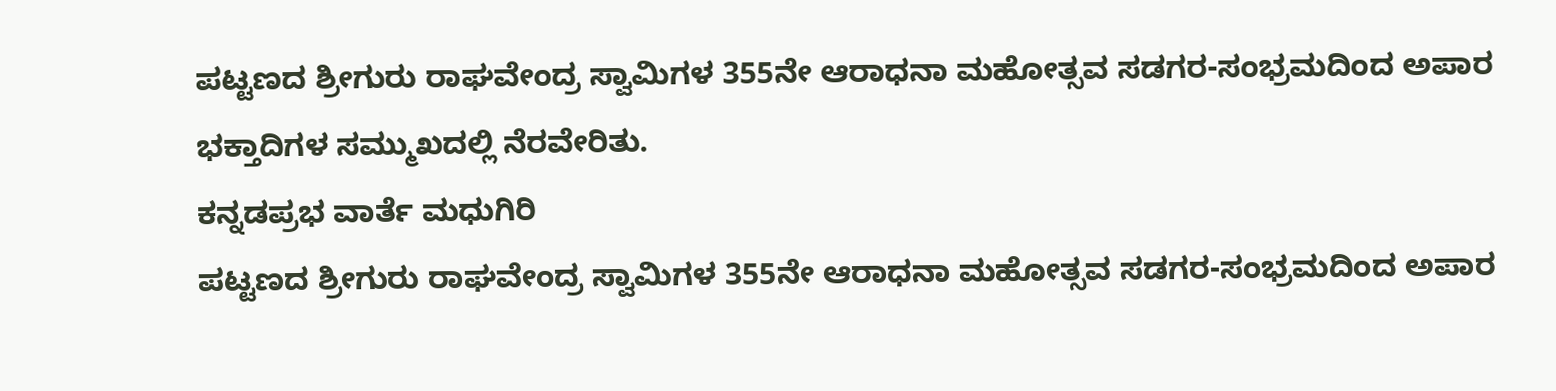ಪಟ್ಟಣದ ಶ್ರೀಗುರು ರಾಘವೇಂದ್ರ ಸ್ವಾಮಿಗಳ 355ನೇ ಆರಾಧನಾ ಮಹೋತ್ಸವ ಸಡಗರ-ಸಂಭ್ರಮದಿಂದ ಅಪಾರ ಭಕ್ತಾದಿಗಳ ಸಮ್ಮುಖದಲ್ಲಿ ನೆರವೇರಿತು.
ಕನ್ನಡಪ್ರಭ ವಾರ್ತೆ ಮಧುಗಿರಿ
ಪಟ್ಟಣದ ಶ್ರೀಗುರು ರಾಘವೇಂದ್ರ ಸ್ವಾಮಿಗಳ 355ನೇ ಆರಾಧನಾ ಮಹೋತ್ಸವ ಸಡಗರ-ಸಂಭ್ರಮದಿಂದ ಅಪಾರ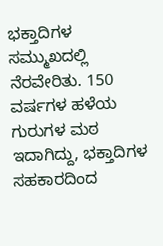ಭಕ್ತಾದಿಗಳ ಸಮ್ಮುಖದಲ್ಲಿ ನೆರವೇರಿತು. 150 ವರ್ಷಗಳ ಹಳೆಯ ಗುರುಗಳ ಮಠ ಇದಾಗಿದ್ದು, ಭಕ್ತಾದಿಗಳ ಸಹಕಾರದಿಂದ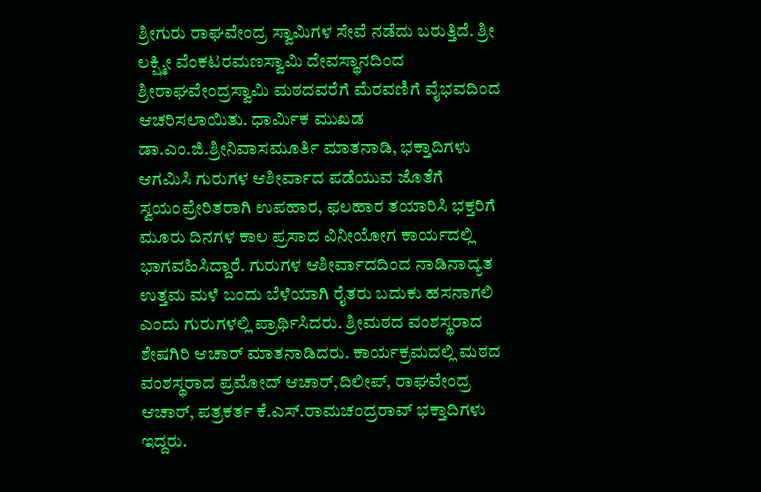ಶ್ರೀಗುರು ರಾಘವೇಂದ್ರ ಸ್ವಾಮಿಗಳ ಸೇವೆ ನಡೆದು ಬರುತ್ತಿದೆ. ಶ್ರೀ ಲಕ್ಷ್ಮೀ ವೆಂಕಟರಮಣಸ್ವಾಮಿ ದೇವಸ್ಥಾನದಿಂದ ಶ್ರೀರಾಘವೇಂದ್ರಸ್ವಾಮಿ ಮಠದವರೆಗೆ ಮೆರವಣಿಗೆ ವೈಭವದಿಂದ ಆಚರಿಸಲಾಯಿತು. ಧಾರ್ಮಿಕ ಮುಖಡ ಡಾ.ಎಂ.ಜಿ.ಶ್ರೀನಿವಾಸಮೂರ್ತಿ ಮಾತನಾಡಿ, ಭಕ್ತಾದಿಗಳು ಆಗಮಿಸಿ ಗುರುಗಳ ಆಶೀರ್ವಾದ ಪಡೆಯುವ ಜೊತೆಗೆ ಸ್ವಯಂಪ್ರೇರಿತರಾಗಿ ಉಪಹಾರ, ಫಲಹಾರ ತಯಾರಿಸಿ ಭಕ್ತರಿಗೆ ಮೂರು ದಿನಗಳ ಕಾಲ ಪ್ರಸಾದ ವಿನೀಯೋಗ ಕಾರ್ಯದಲ್ಲಿ ಭಾಗವಹಿಸಿದ್ದಾರೆ. ಗುರುಗಳ ಆಶೀರ್ವಾದದಿಂದ ನಾಡಿನಾದ್ಯತ ಉತ್ತಮ ಮಳೆ ಬಂದು ಬೆಳೆಯಾಗಿ ರೈತರು ಬದುಕು ಹಸನಾಗಲಿ ಎಂದು ಗುರುಗಳಲ್ಲಿ ಪ್ರಾರ್ಥಿಸಿದರು. ಶ್ರೀಮಠದ ವಂಶಸ್ಥರಾದ ಶೇಷಗಿರಿ ಆಚಾರ್ ಮಾತನಾಡಿದರು. ಕಾರ್ಯಕ್ರಮದಲ್ಲಿ ಮಠದ ವಂಶಸ್ಥರಾದ ಪ್ರಮೋದ್ ಆಚಾರ್,ದಿಲೀಪ್, ರಾಘವೇಂದ್ರ ಆಚಾರ್, ಪತ್ರಕರ್ತ ಕೆ.ಎಸ್.ರಾಮಚಂದ್ರರಾವ್ ಭಕ್ತಾದಿಗಳು ಇದ್ದರು.